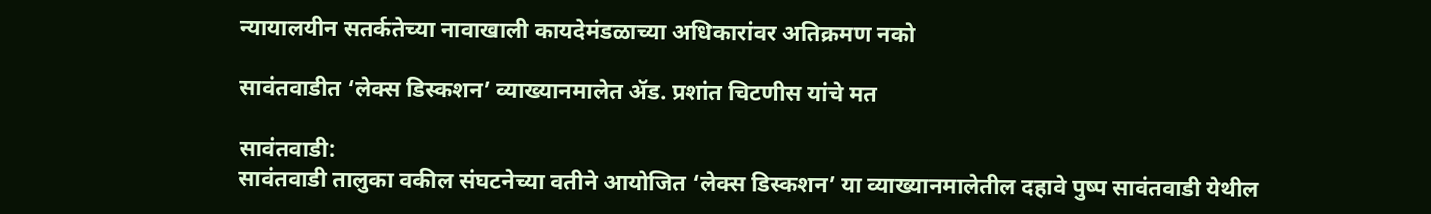न्यायालयीन सतर्कतेच्या नावाखाली कायदेमंडळाच्या अधिकारांवर अतिक्रमण नको

सावंतवाडीत ‘लेक्स डिस्कशन’ व्याख्यानमालेत ॲड. प्रशांत चिटणीस यांचे मत

सावंतवाडी:
सावंतवाडी तालुका वकील संघटनेच्या वतीने आयोजित ‘लेक्स डिस्कशन’ या व्याख्यानमालेतील दहावे पुष्प सावंतवाडी येथील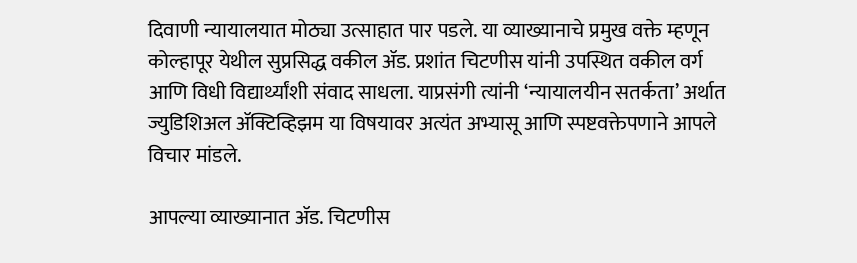दिवाणी न्यायालयात मोठ्या उत्साहात पार पडले. या व्याख्यानाचे प्रमुख वक्ते म्हणून कोल्हापूर येथील सुप्रसिद्ध वकील ॲड. प्रशांत चिटणीस यांनी उपस्थित वकील वर्ग आणि विधी विद्यार्थ्यांशी संवाद साधला. याप्रसंगी त्यांनी ‘न्यायालयीन सतर्कता’ अर्थात ज्युडिशिअल ॲक्टिव्हिझम या विषयावर अत्यंत अभ्यासू आणि स्पष्टवक्तेपणाने आपले विचार मांडले.

आपल्या व्याख्यानात ॲड. चिटणीस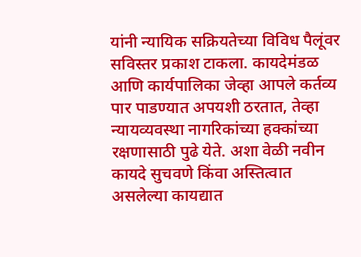यांनी न्यायिक सक्रियतेच्या विविध पैलूंवर सविस्तर प्रकाश टाकला. कायदेमंडळ आणि कार्यपालिका जेव्हा आपले कर्तव्य पार पाडण्यात अपयशी ठरतात, तेव्हा न्यायव्यवस्था नागरिकांच्या हक्कांच्या रक्षणासाठी पुढे येते. अशा वेळी नवीन कायदे सुचवणे किंवा अस्तित्वात असलेल्या कायद्यात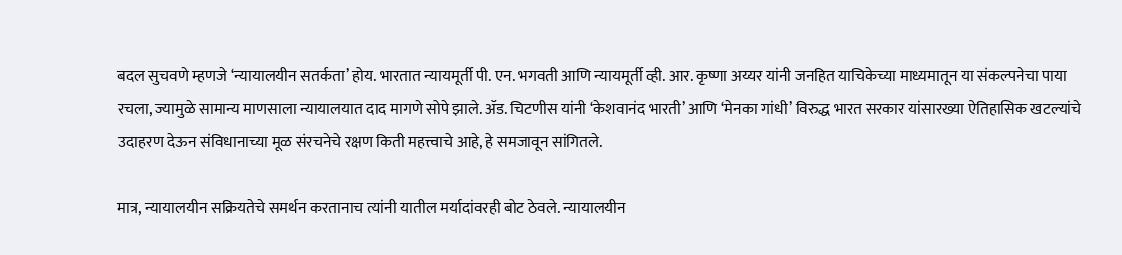बदल सुचवणे म्हणजे ‘न्यायालयीन सतर्कता’ होय. भारतात न्यायमूर्ती पी. एन. भगवती आणि न्यायमूर्ती व्ही. आर. कृष्णा अय्यर यांनी जनहित याचिकेच्या माध्यमातून या संकल्पनेचा पाया रचला, ज्यामुळे सामान्य माणसाला न्यायालयात दाद मागणे सोपे झाले. ॲड. चिटणीस यांनी ‘केशवानंद भारती’ आणि ‘मेनका गांधी’ विरुद्ध भारत सरकार यांसारख्या ऐतिहासिक खटल्यांचे उदाहरण देऊन संविधानाच्या मूळ संरचनेचे रक्षण किती महत्त्वाचे आहे, हे समजावून सांगितले.

मात्र, न्यायालयीन सक्रियतेचे समर्थन करतानाच त्यांनी यातील मर्यादांवरही बोट ठेवले. न्यायालयीन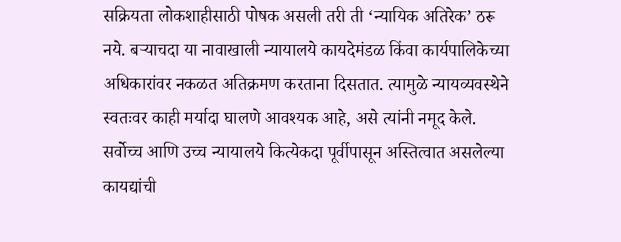सक्रियता लोकशाहीसाठी पोषक असली तरी ती ‘न्यायिक अतिरेक’ ठरू नये. बऱ्याचदा या नावाखाली न्यायालये कायदेमंडळ किंवा कार्यपालिकेच्या अधिकारांवर नकळत अतिक्रमण करताना दिसतात. त्यामुळे न्यायव्यवस्थेने स्वतःवर काही मर्यादा घालणे आवश्यक आहे, असे त्यांनी नमूद केले. सर्वोच्च आणि उच्च न्यायालये कित्येकदा पूर्वीपासून अस्तित्वात असलेल्या कायद्यांची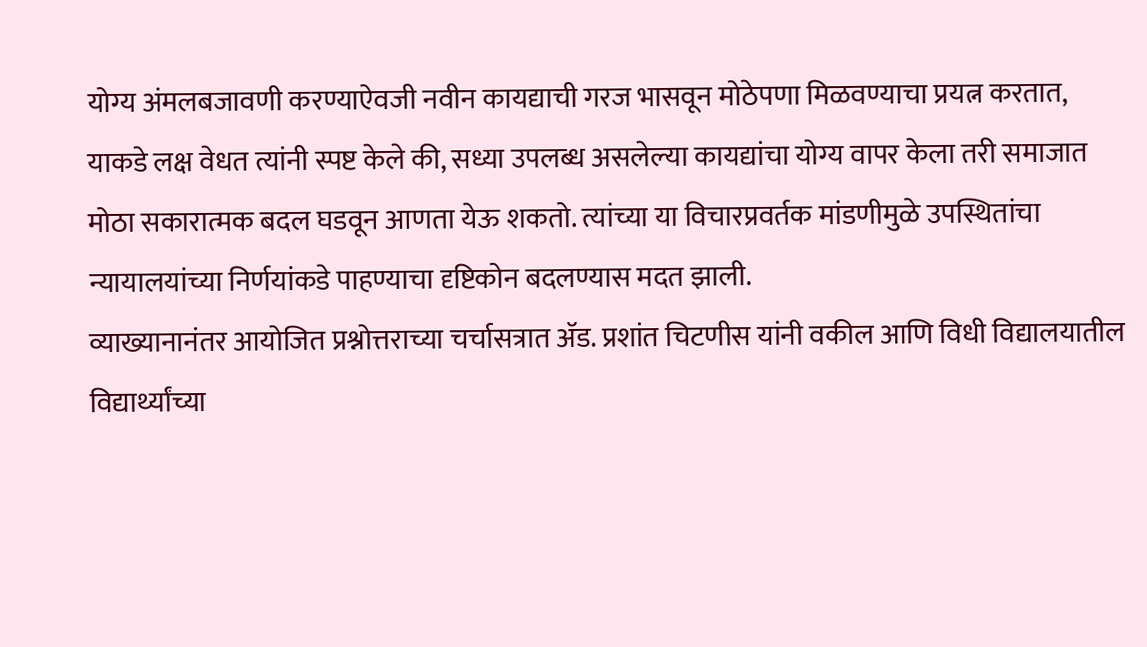योग्य अंमलबजावणी करण्याऐवजी नवीन कायद्याची गरज भासवून मोठेपणा मिळवण्याचा प्रयत्न करतात, याकडे लक्ष वेधत त्यांनी स्पष्ट केले की, सध्या उपलब्ध असलेल्या कायद्यांचा योग्य वापर केला तरी समाजात मोठा सकारात्मक बदल घडवून आणता येऊ शकतो. त्यांच्या या विचारप्रवर्तक मांडणीमुळे उपस्थितांचा न्यायालयांच्या निर्णयांकडे पाहण्याचा दृष्टिकोन बदलण्यास मदत झाली.
व्याख्यानानंतर आयोजित प्रश्नोत्तराच्या चर्चासत्रात ॲड. प्रशांत चिटणीस यांनी वकील आणि विधी विद्यालयातील विद्यार्थ्यांच्या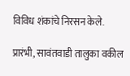विविध शंकांचे निरसन केले.

प्रारंभी, सावंतवाडी तालुका वकील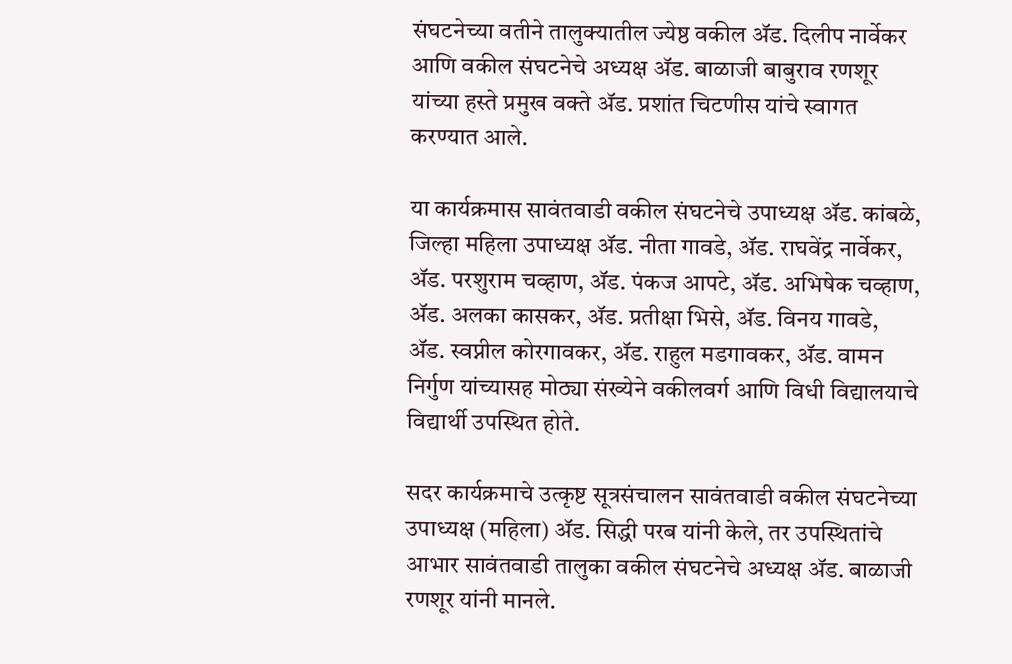संघटनेच्या वतीने तालुक्यातील ज्येष्ठ वकील ॲड. दिलीप नार्वेकर आणि वकील संघटनेचे अध्यक्ष ॲड. बाळाजी बाबुराव रणशूर यांच्या हस्ते प्रमुख वक्ते ॲड. प्रशांत चिटणीस यांचे स्वागत करण्यात आले.

या कार्यक्रमास सावंतवाडी वकील संघटनेचे उपाध्यक्ष ॲड. कांबळे, जिल्हा महिला उपाध्यक्ष ॲड. नीता गावडे, ॲड. राघवेंद्र नार्वेकर, ॲड. परशुराम चव्हाण, ॲड. पंकज आपटे, ॲड. अभिषेक चव्हाण, ॲड. अलका कासकर, ॲड. प्रतीक्षा भिसे, ॲड. विनय गावडे, ॲड. स्वप्नील कोरगावकर, ॲड. राहुल मडगावकर, ॲड. वामन निर्गुण यांच्यासह मोठ्या संख्येने वकीलवर्ग आणि विधी विद्यालयाचे विद्यार्थी उपस्थित होते.

सदर कार्यक्रमाचे उत्कृष्ट सूत्रसंचालन सावंतवाडी वकील संघटनेच्या उपाध्यक्ष (महिला) ॲड. सिद्धी परब यांनी केले, तर उपस्थितांचे आभार सावंतवाडी तालुका वकील संघटनेचे अध्यक्ष ॲड. बाळाजी रणशूर यांनी मानले.